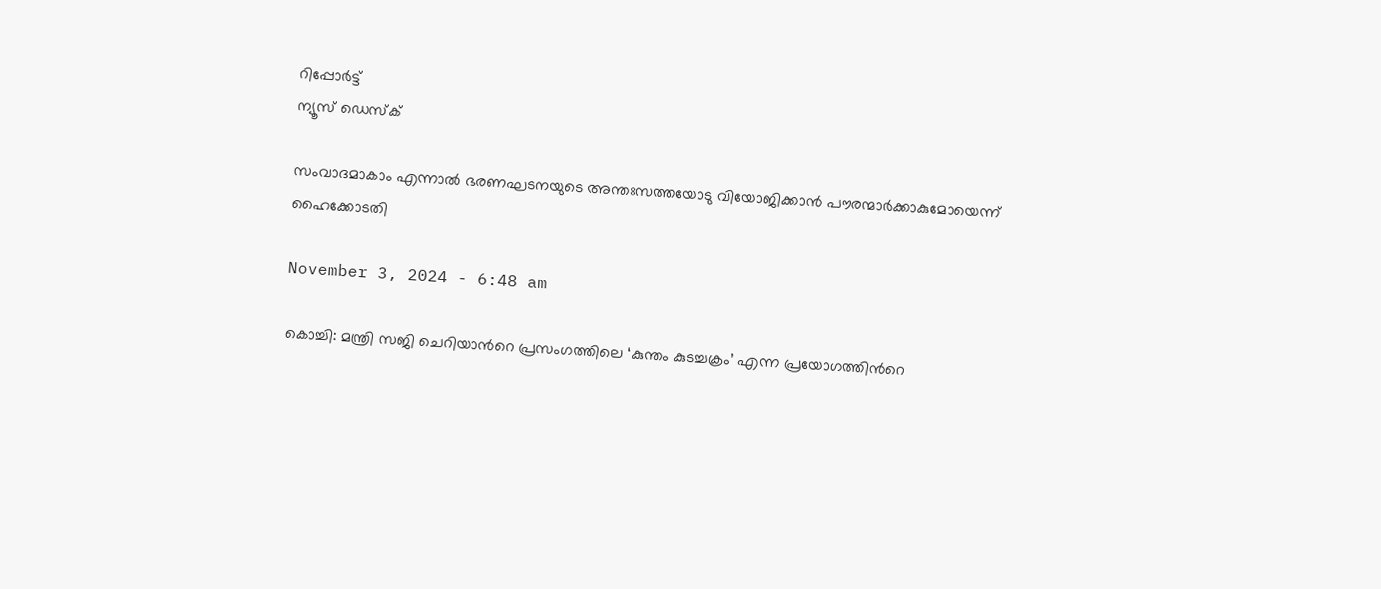റിപ്പോര്‍ട്ട്
ന്യൂസ് ഡെസ്ക്

സംവാദമാകാം എന്നാല്‍ ഭരണഘടനയുടെ അന്തഃസത്തയോടു വിയോജിക്കാന്‍ പൗരന്മാര്‍ക്കാകുമോയെന്ന് ഹൈക്കോടതി

November 3, 2024 - 6:48 am

കൊച്ചി: മന്ത്രി സജി ചെറിയാന്‍റെ പ്രസംഗത്തിലെ ‘കുന്തം കുടച്ചക്രം’ എന്ന പ്രയോഗത്തിന്‍റെ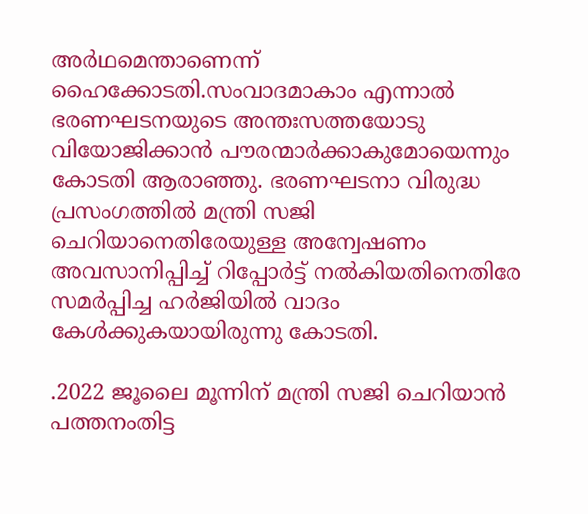അര്‍ഥമെന്താണെന്ന് ഹൈക്കോടതി.സംവാദമാകാം എന്നാല്‍ ഭരണഘടനയുടെ അന്തഃസത്തയോടു വിയോജിക്കാന്‍ പൗരന്മാര്‍ക്കാകുമോയെന്നും കോടതി ആരാഞ്ഞു. ഭരണഘടനാ വിരുദ്ധ പ്രസംഗത്തില്‍ മന്ത്രി സജി ചെറിയാനെതിരേയുള്ള അന്വേഷണം അവസാനിപ്പിച്ച്‌ റിപ്പോര്‍ട്ട് നല്‍കിയതിനെതിരേ സമര്‍പ്പിച്ച ഹര്‍ജിയില്‍ വാദം കേള്‍ക്കുകയായിരുന്നു കോടതി.

.2022 ജൂലൈ മൂന്നിന് മന്ത്രി സജി ചെറിയാന്‍ പത്തനംതിട്ട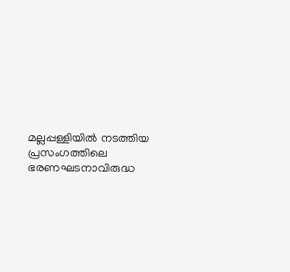മല്ലപ്പള്ളിയില്‍ നടത്തിയ പ്രസംഗത്തിലെ ഭരണഘടനാവിരുദ്ധ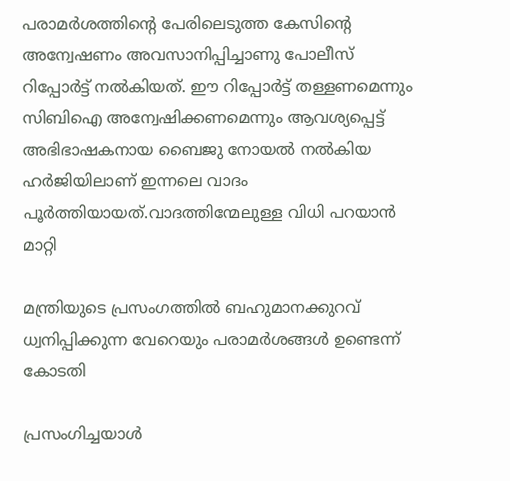പരാമര്‍ശത്തിന്‍റെ പേരിലെടുത്ത കേസിന്‍റെ അന്വേഷണം അവസാനിപ്പിച്ചാണു പോലീസ് റിപ്പോര്‍ട്ട് നല്‍കിയത്. ഈ റിപ്പോര്‍ട്ട് തള്ളണമെന്നും സിബിഐ അന്വേഷിക്കണമെന്നും ആവശ്യപ്പെട്ട് അഭിഭാഷകനായ ബൈജു നോയല്‍ നല്‍കിയ ഹര്‍ജിയിലാണ് ഇന്നലെ വാദം പൂര്‍ത്തിയായത്.വാദത്തിന്മേലുള്ള വിധി പറയാന്‍ മാറ്റി

മന്ത്രിയുടെ പ്രസംഗത്തില്‍ ബഹുമാനക്കുറവ് ധ്വനിപ്പിക്കുന്ന വേറെയും പരാമര്‍ശങ്ങള്‍ ഉണ്ടെന്ന് കോടതി

പ്രസംഗിച്ചയാള്‍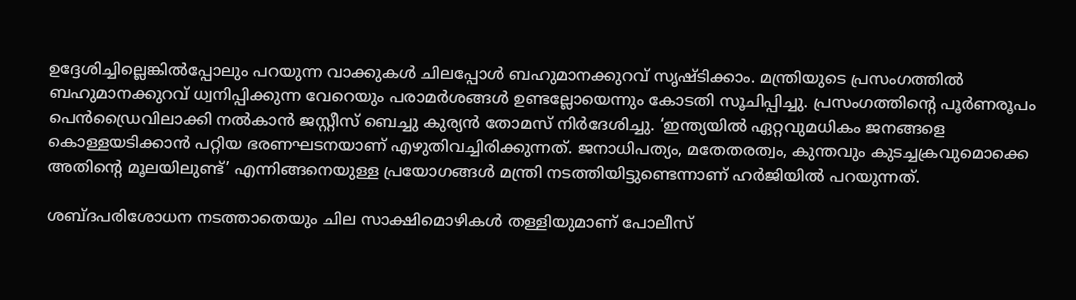ഉദ്ദേശിച്ചില്ലെങ്കില്‍പ്പോലും പറയുന്ന വാക്കുകള്‍ ചിലപ്പോള്‍ ബഹുമാനക്കുറവ് സൃഷ്‌ടിക്കാം. മന്ത്രിയുടെ പ്രസംഗത്തില്‍ ബഹുമാനക്കുറവ് ധ്വനിപ്പിക്കുന്ന വേറെയും പരാമര്‍ശങ്ങള്‍ ഉണ്ടല്ലോയെന്നും കോടതി സൂചിപ്പിച്ചു. പ്രസംഗത്തിന്‍റെ പൂര്‍ണരൂപം പെന്‍ഡ്രൈവിലാക്കി നല്‍കാന്‍ ജസ്റ്റീസ് ബെച്ചു കുര്യന്‍ തോമസ് നിര്‍ദേശിച്ചു. ‘ഇന്ത്യയില്‍ ഏറ്റവുമധികം ജനങ്ങളെ കൊള്ളയടിക്കാന്‍ പറ്റിയ ഭരണഘടനയാണ് എഴുതിവച്ചിരിക്കുന്നത്. ജനാധിപത്യം, മതേതരത്വം, കുന്തവും കുടച്ചക്രവുമൊക്കെ അതിന്‍റെ മൂലയിലുണ്ട്’ എന്നിങ്ങനെയുള്ള പ്രയോഗങ്ങള്‍ മന്ത്രി നടത്തിയിട്ടുണ്ടെന്നാണ് ഹര്‍ജിയില്‍ പറയുന്നത്.

ശബ്‌ദപരിശോധന നടത്താതെയും ചില സാക്ഷിമൊഴികള്‍ തള്ളിയുമാണ് പോലീസ്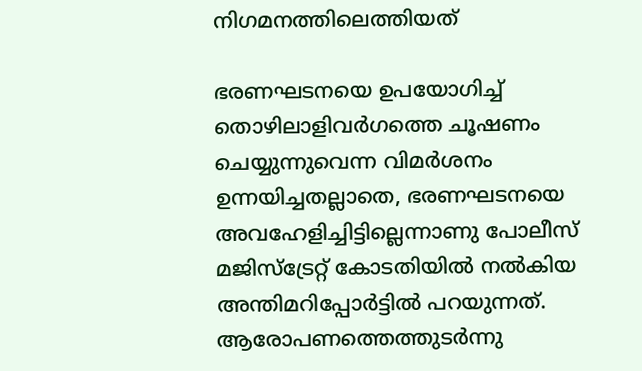നിഗമനത്തിലെത്തിയത്

ഭരണഘടനയെ ഉപയോഗിച്ച്‌ തൊഴിലാളിവര്‍ഗത്തെ ചൂഷണം ചെയ്യുന്നുവെന്ന വിമര്‍ശനം ഉന്നയിച്ചതല്ലാതെ, ഭരണഘടനയെ അവഹേളിച്ചിട്ടില്ലെന്നാണു പോലീസ് മജിസ്‌ട്രേറ്റ് കോടതിയില്‍ നല്‍കിയ അന്തിമറിപ്പോര്‍ട്ടില്‍ പറയുന്നത്. ആരോപണത്തെത്തുടര്‍ന്നു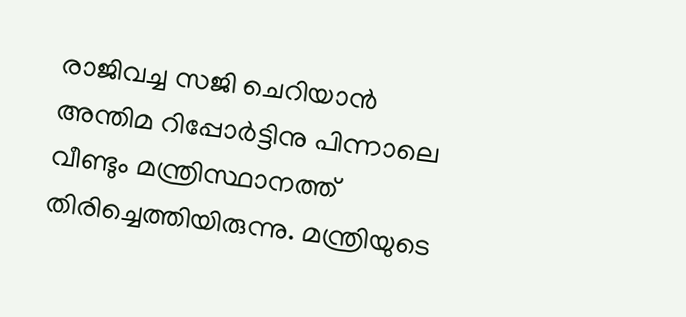രാജിവച്ച സജി ചെറിയാന്‍ അന്തിമ റിപ്പോര്‍ട്ടിനു പിന്നാലെ വീണ്ടും മന്ത്രിസ്ഥാനത്ത് തിരിച്ചെത്തിയിരുന്നു. മന്ത്രിയുടെ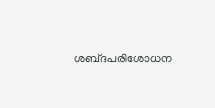ശബ്‌ദപരിശോധന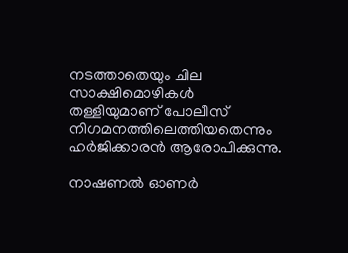നടത്താതെയും ചില സാക്ഷിമൊഴികള്‍ തള്ളിയുമാണ് പോലീസ് നിഗമനത്തിലെത്തിയതെന്നും ഹര്‍ജിക്കാരന്‍ ആരോപിക്കുന്നു.

നാഷണല്‍ ഓണര്‍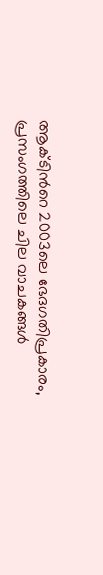ആക്‌ടിന്‍റെ 2003ലെ ഭേദഗതിപ്രകാരം, പ്രസംഗത്തിലെ ചില വാചകങ്ങള്‍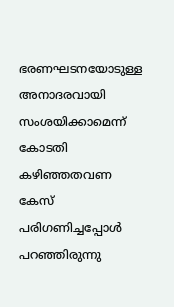ഭരണഘടനയോടുള്ള അനാദരവായി സംശയിക്കാമെന്ന് കോടതി കഴിഞ്ഞതവണ കേസ് പരിഗണിച്ചപ്പോള്‍ പറഞ്ഞിരുന്നു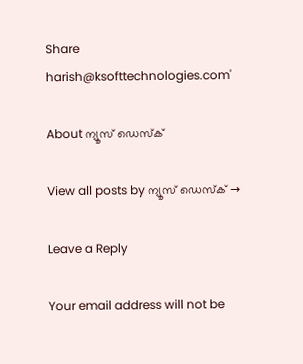Share
harish@ksofttechnologies.com'

About ന്യൂസ് ഡെസ്ക്

View all posts by ന്യൂസ് ഡെസ്ക് →

Leave a Reply

Your email address will not be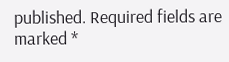published. Required fields are marked *